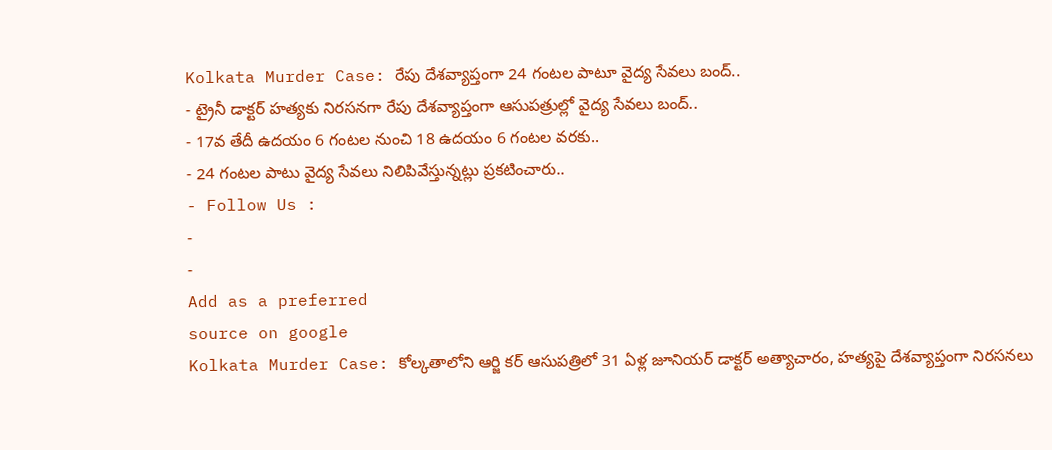Kolkata Murder Case: రేపు దేశవ్యాప్తంగా 24 గంటల పాటూ వైద్య సేవలు బంద్..
- ట్రైనీ డాక్టర్ హత్యకు నిరసనగా రేపు దేశవ్యాప్తంగా ఆసుపత్రుల్లో వైద్య సేవలు బంద్..
- 17వ తేదీ ఉదయం 6 గంటల నుంచి 18 ఉదయం 6 గంటల వరకు..
- 24 గంటల పాటు వైద్య సేవలు నిలిపివేస్తున్నట్లు ప్రకటించారు..
- Follow Us :
-
-
Add as a preferred
source on google
Kolkata Murder Case: కోల్కతాలోని ఆర్జి కర్ ఆసుపత్రిలో 31 ఏళ్ల జూనియర్ డాక్టర్ అత్యాచారం, హత్యపై దేశవ్యాప్తంగా నిరసనలు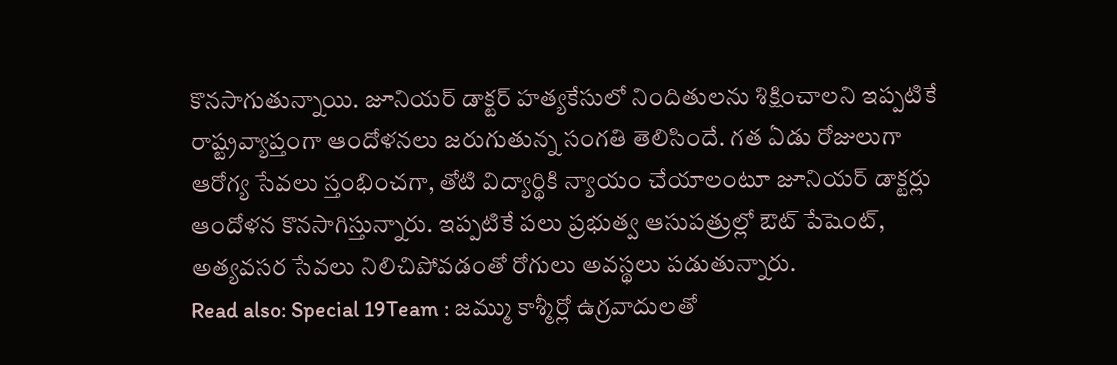కొనసాగుతున్నాయి. జూనియర్ డాక్టర్ హత్యకేసులో నిందితులను శిక్షించాలని ఇప్పటికే రాష్ట్రవ్యాప్తంగా ఆందోళనలు జరుగుతున్న సంగతి తెలిసిందే. గత ఏడు రోజులుగా ఆరోగ్య సేవలు స్తంభించగా, తోటి విద్యార్థికి న్యాయం చేయాలంటూ జూనియర్ డాక్టర్లు ఆందోళన కొనసాగిస్తున్నారు. ఇప్పటికే పలు ప్రభుత్వ ఆసుపత్రుల్లో ఔట్ పేషెంట్, అత్యవసర సేవలు నిలిచిపోవడంతో రోగులు అవస్థలు పడుతున్నారు.
Read also: Special 19Team : జమ్ము కాశ్మీర్లో ఉగ్రవాదులతో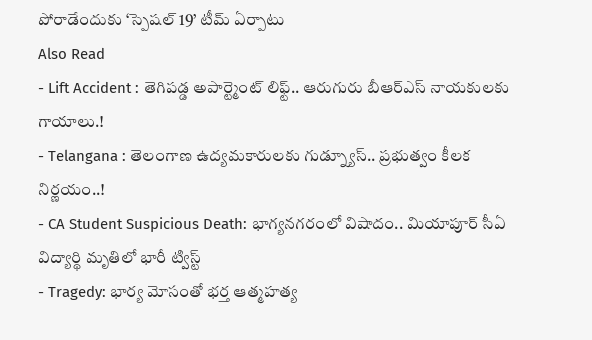పోరాడేందుకు ‘స్పెషల్ 19’ టీమ్ ఏర్పాటు
Also Read
- Lift Accident : తెగిపడ్డ అపార్ట్మెంట్ లిఫ్ట్.. ఆరుగురు బీఆర్ఎస్ నాయకులకు గాయాలు.!
- Telangana : తెలంగాణ ఉద్యమకారులకు గుడ్న్యూస్.. ప్రభుత్వం కీలక నిర్ణయం..!
- CA Student Suspicious Death: భాగ్యనగరంలో విషాదం.. మియాపూర్ సీఏ విద్యార్థి మృతిలో భారీ ట్విస్ట్
- Tragedy: భార్య మోసంతో భర్త ఆత్మహత్య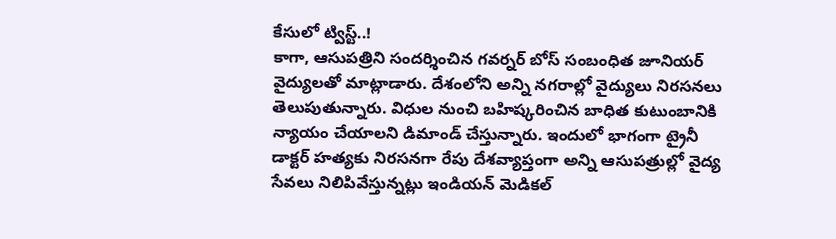కేసులో ట్విస్ట్..!
కాగా, ఆసుపత్రిని సందర్శించిన గవర్నర్ బోస్ సంబంధిత జూనియర్ వైద్యులతో మాట్లాడారు. దేశంలోని అన్ని నగరాల్లో వైద్యులు నిరసనలు తెలుపుతున్నారు. విధుల నుంచి బహిష్కరించిన బాధిత కుటుంబానికి న్యాయం చేయాలని డిమాండ్ చేస్తున్నారు. ఇందులో భాగంగా ట్రైనీ డాక్టర్ హత్యకు నిరసనగా రేపు దేశవ్యాప్తంగా అన్ని ఆసుపత్రుల్లో వైద్య సేవలు నిలిపివేస్తున్నట్లు ఇండియన్ మెడికల్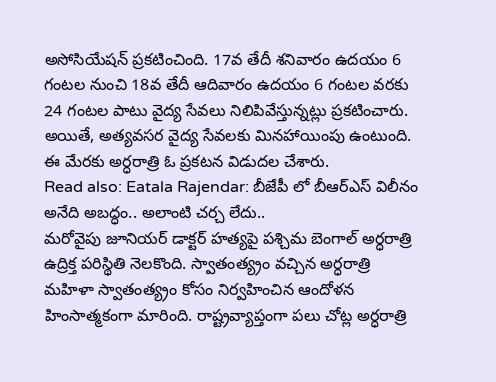అసోసియేషన్ ప్రకటించింది. 17వ తేదీ శనివారం ఉదయం 6 గంటల నుంచి 18వ తేదీ ఆదివారం ఉదయం 6 గంటల వరకు 24 గంటల పాటు వైద్య సేవలు నిలిపివేస్తున్నట్లు ప్రకటించారు. అయితే, అత్యవసర వైద్య సేవలకు మినహాయింపు ఉంటుంది. ఈ మేరకు అర్ధరాత్రి ఓ ప్రకటన విడుదల చేశారు.
Read also: Eatala Rajendar: బీజేపీ లో బీఆర్ఎస్ విలీనం అనేది అబద్ధం.. అలాంటి చర్చ లేదు..
మరోవైపు జూనియర్ డాక్టర్ హత్యపై పశ్చిమ బెంగాల్ అర్ధరాత్రి ఉద్రిక్త పరిస్థితి నెలకొంది. స్వాతంత్య్రం వచ్చిన అర్ధరాత్రి మహిళా స్వాతంత్య్రం కోసం నిర్వహించిన ఆందోళన హింసాత్మకంగా మారింది. రాష్ట్రవ్యాప్తంగా పలు చోట్ల అర్ధరాత్రి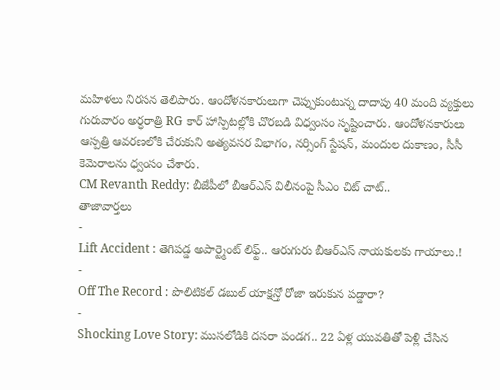మహిళలు నిరసన తెలిపారు. ఆందోళనకారులుగా చెప్పుకుంటున్న దాదాపు 40 మంది వ్యక్తులు గురువారం అర్ధరాత్రి RG కార్ హాస్పిటల్లోకి చొరబడి విధ్వంసం సృష్టించారు. ఆందోళనకారులు ఆస్పత్రి ఆవరణలోకి చేరుకుని అత్యవసర విభాగం, నర్సింగ్ స్టేషన్, మందుల దుకాణం, సీసీ కెమెరాలను ధ్వంసం చేశారు.
CM Revanth Reddy: బీజేపీలో బీఆర్ఎస్ విలీనంపై సీఎం చిట్ చాట్..
తాజావార్తలు
-
Lift Accident : తెగిపడ్డ అపార్ట్మెంట్ లిఫ్ట్.. ఆరుగురు బీఆర్ఎస్ నాయకులకు గాయాలు.!
-
Off The Record : పొలిటికల్ డబుల్ యాక్షన్తో రోజా ఇరుకున పడ్డారా?
-
Shocking Love Story: ముసలోడికి దసరా పండగ.. 22 ఏళ్ల యువతితో పెళ్లి చేసిన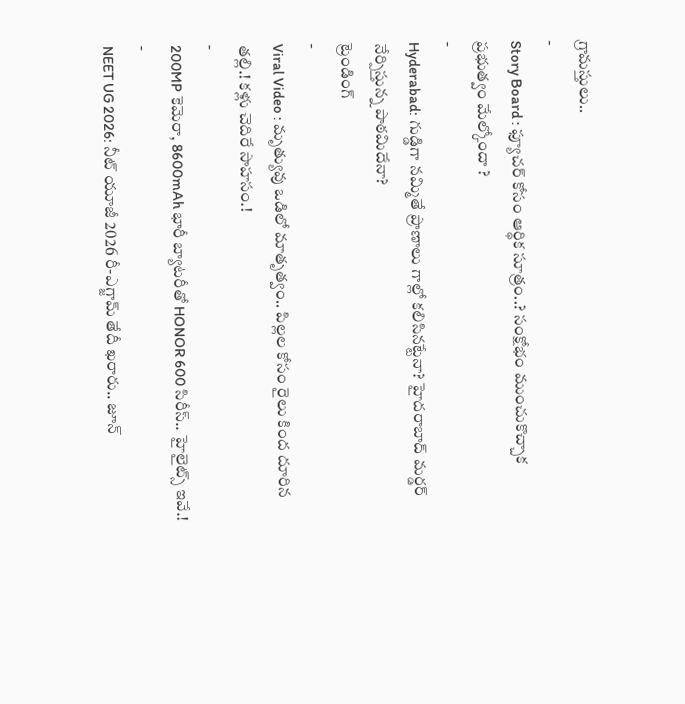గ్రామస్తులు..
-
Story Board : ఫ్యూచర్ కోసం ఆర్థిక సూత్రం..? సంక్షోభం ముంచుకొచ్చాక ప్రభుత్వం మేల్కోందా ?
-
Hyderabad: గుడ్డిగా నమ్మితే ప్రాణాలు గాల్లో కలిసినట్టేనా? హైదరాబాద్ మర్డర్ నేర్పిస్తున్న పాఠమిదేనా?
ట్రెండింగ్
-
Viral Video : మృత్యువు ఒడిలో మాతృత్వం.. పిల్లల కోసం రైలు కింద దూరిన తల్లి.! కళ్లు చెదిరే సాహసం.!
-
200MP కెమెరా, 8600mAh భారీ బ్యాటరీతో HONOR 600 సిరీస్.. హైలైట్స్ ఇవే.!
-
NEET UG 2026: నీట్ యూజీ 2026 రీ-ఎగ్జామ్ తేదీ ఖరారు.. జూన్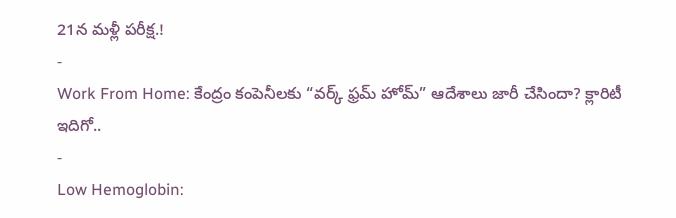21న మళ్లీ పరీక్ష.!
-
Work From Home: కేంద్రం కంపెనీలకు “వర్క్ ఫ్రమ్ హోమ్” ఆదేశాలు జారీ చేసిందా? క్లారిటీ ఇదిగో..
-
Low Hemoglobin: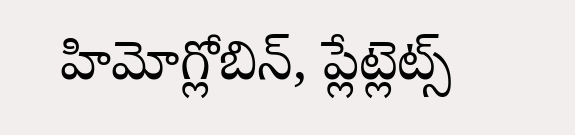హిమోగ్లోబిన్, ప్లేట్లెట్స్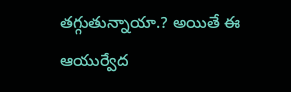తగ్గుతున్నాయా.? అయితే ఈ ఆయుర్వేద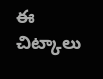ఈ చిట్కాలు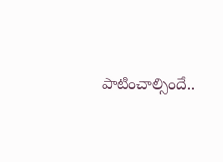పాటించాల్సిందే..